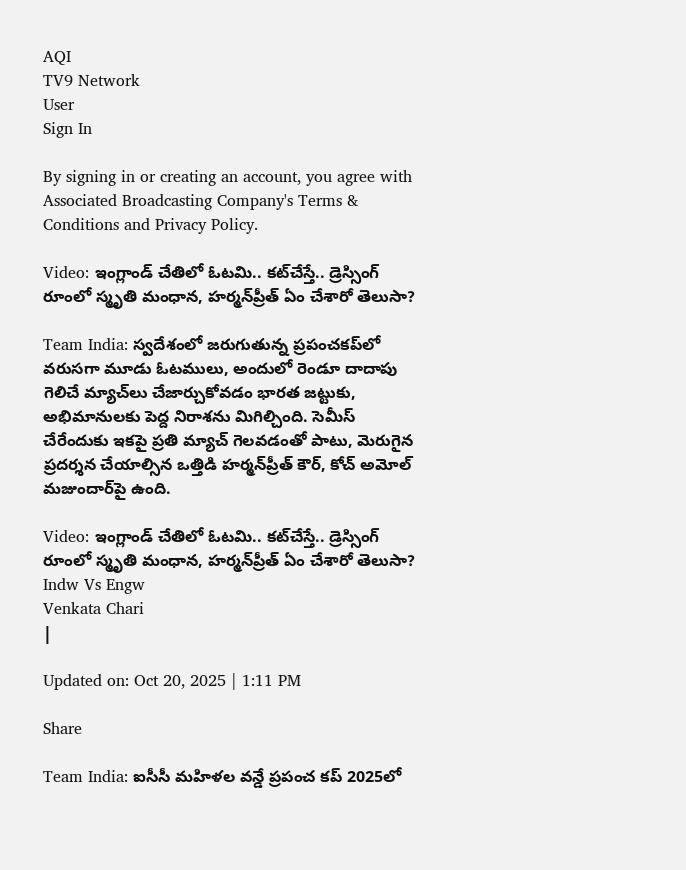AQI
TV9 Network
User
Sign In

By signing in or creating an account, you agree with Associated Broadcasting Company's Terms & Conditions and Privacy Policy.

Video: ఇంగ్లాండ్ చేతిలో ఓటమి.. కట్‌చేస్తే.. డ్రెస్సింగ్ రూంలో స్మృతి మంధాన, హర్మన్‌ప్రీత్ ఏం చేశారో తెలుసా?

Team India: స్వదేశంలో జరుగుతున్న ప్రపంచకప్‌లో వరుసగా మూడు ఓటములు, అందులో రెండూ దాదాపు గెలిచే మ్యాచ్‌లు చేజార్చుకోవడం భారత జట్టుకు, అభిమానులకు పెద్ద నిరాశను మిగిల్చింది. సెమీస్ చేరేందుకు ఇకపై ప్రతి మ్యాచ్ గెలవడంతో పాటు, మెరుగైన ప్రదర్శన చేయాల్సిన ఒత్తిడి హర్మన్‌ప్రీత్ కౌర్, కోచ్ అమోల్ మజుందార్‌పై ఉంది.

Video: ఇంగ్లాండ్ చేతిలో ఓటమి.. కట్‌చేస్తే.. డ్రెస్సింగ్ రూంలో స్మృతి మంధాన, హర్మన్‌ప్రీత్ ఏం చేశారో తెలుసా?
Indw Vs Engw
Venkata Chari
|

Updated on: Oct 20, 2025 | 1:11 PM

Share

Team India: ఐసీసీ మహిళల వన్డే ప్రపంచ కప్ 2025లో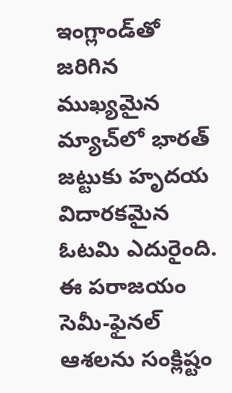ఇంగ్లాండ్‌తో జరిగిన ముఖ్యమైన మ్యాచ్‌లో భారత్ జట్టుకు హృదయ విదారకమైన ఓటమి ఎదురైంది. ఈ పరాజయం సెమీ-ఫైనల్ ఆశలను సంక్లిష్టం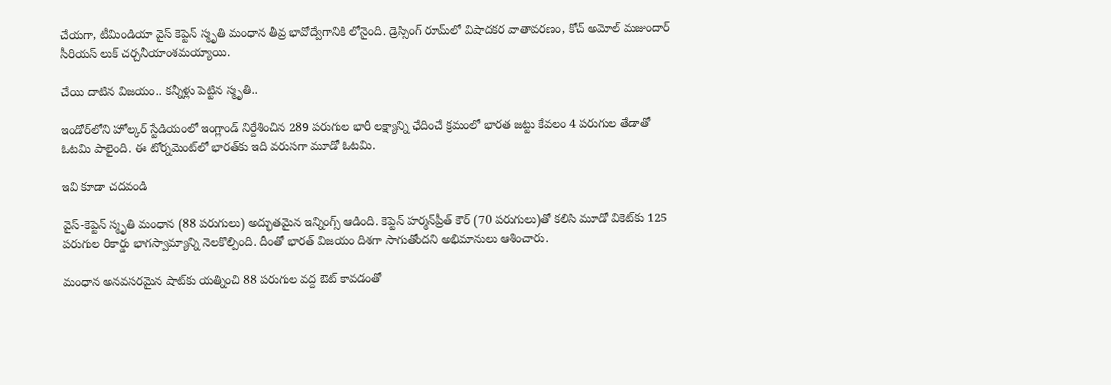చేయగా, టీమిండియా వైస్ కెప్టెన్ స్మృతి మంధాన తీవ్ర భావోద్వేగానికి లోనైంది. డ్రెస్సింగ్ రూమ్‌లో విషాదకర వాతావరణం, కోచ్ అమోల్ మజుందార్ సీరియస్ లుక్ చర్చనీయాంశమయ్యాయి.

చేయి దాటిన విజయం.. కన్నీళ్లు పెట్టిన స్మృతి..

ఇండోర్‌లోని హోల్కర్ స్టేడియంలో ఇంగ్లాండ్ నిర్దేశించిన 289 పరుగుల భారీ లక్ష్యాన్ని ఛేదించే క్రమంలో భారత జట్టు కేవలం 4 పరుగుల తేడాతో ఓటమి పాలైంది. ఈ టోర్నమెంట్‌లో భారత్‌కు ఇది వరుసగా మూడో ఓటమి.

ఇవి కూడా చదవండి

వైస్-కెప్టెన్ స్మృతి మంధాన (88 పరుగులు) అద్భుతమైన ఇన్నింగ్స్‌ ఆడింది. కెప్టెన్ హర్మన్‌ప్రీత్ కౌర్ (70 పరుగులు)తో కలిసి మూడో వికెట్‌కు 125 పరుగుల రికార్డు భాగస్వామ్యాన్ని నెలకొల్పింది. దీంతో భారత్ విజయం దిశగా సాగుతోందని అభిమానులు ఆశించారు.

మంధాన అనవసరమైన షాట్‌కు యత్నించి 88 పరుగుల వద్ద ఔట్ కావడంతో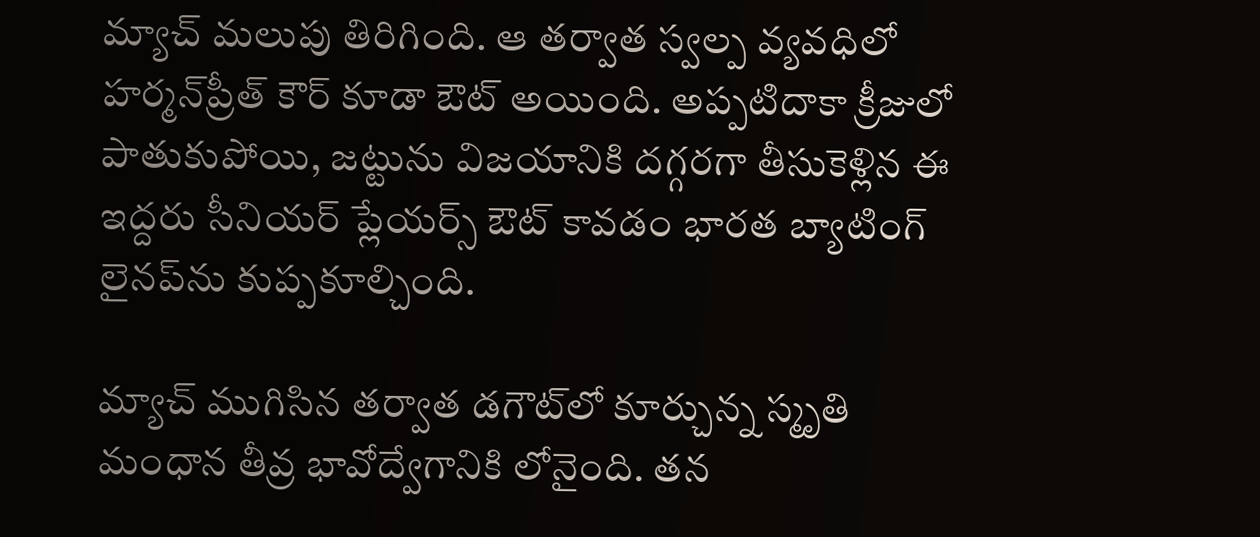మ్యాచ్ మలుపు తిరిగింది. ఆ తర్వాత స్వల్ప వ్యవధిలో హర్మన్‌ప్రీత్ కౌర్ కూడా ఔట్ అయింది. అప్పటిదాకా క్రీజులో పాతుకుపోయి, జట్టును విజయానికి దగ్గరగా తీసుకెళ్లిన ఈ ఇద్దరు సీనియర్ ప్లేయర్స్ ఔట్ కావడం భారత బ్యాటింగ్ లైనప్‌ను కుప్పకూల్చింది.

మ్యాచ్ ముగిసిన తర్వాత డగౌట్‌లో కూర్చున్న స్మృతి మంధాన తీవ్ర భావోద్వేగానికి లోనైంది. తన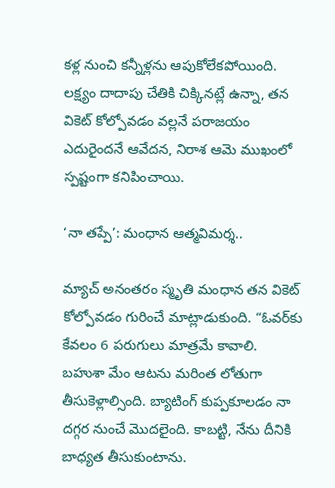కళ్ల నుంచి కన్నీళ్లను ఆపుకోలేకపోయింది. లక్ష్యం దాదాపు చేతికి చిక్కినట్లే ఉన్నా, తన వికెట్ కోల్పోవడం వల్లనే పరాజయం ఎదురైందనే ఆవేదన, నిరాశ ఆమె ముఖంలో స్పష్టంగా కనిపించాయి.

‘నా తప్పే’: మంధాన ఆత్మవిమర్శ..

మ్యాచ్ అనంతరం స్మృతి మంధాన తన వికెట్ కోల్పోవడం గురించే మాట్లాడుకుంది. “ఓవర్‌కు కేవలం 6 పరుగులు మాత్రమే కావాలి. బహుశా మేం ఆటను మరింత లోతుగా తీసుకెళ్లాల్సింది. బ్యాటింగ్ కుప్పకూలడం నా దగ్గర నుంచే మొదలైంది. కాబట్టి, నేను దీనికి బాధ్యత తీసుకుంటాను.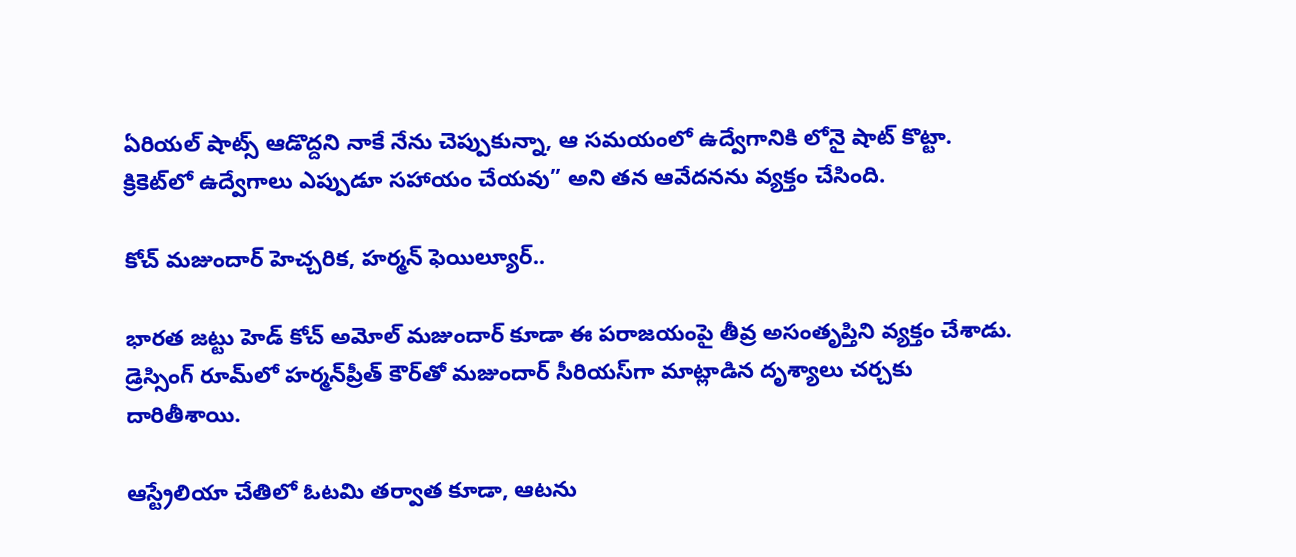ఏరియల్ షాట్స్ ఆడొద్దని నాకే నేను చెప్పుకున్నా, ఆ సమయంలో ఉద్వేగానికి లోనై షాట్ కొట్టా. క్రికెట్‌లో ఉద్వేగాలు ఎప్పుడూ సహాయం చేయవు” అని తన ఆవేదనను వ్యక్తం చేసింది.

కోచ్ మజుందార్ హెచ్చరిక, హర్మన్ ఫెయిల్యూర్..

భారత జట్టు హెడ్ కోచ్ అమోల్ మజుందార్ కూడా ఈ పరాజయంపై తీవ్ర అసంతృప్తిని వ్యక్తం చేశాడు. డ్రెస్సింగ్ రూమ్‌లో హర్మన్‌ప్రీత్ కౌర్‌తో మజుందార్ సీరియస్‌గా మాట్లాడిన దృశ్యాలు చర్చకు దారితీశాయి.

ఆస్ట్రేలియా చేతిలో ఓటమి తర్వాత కూడా, ఆటను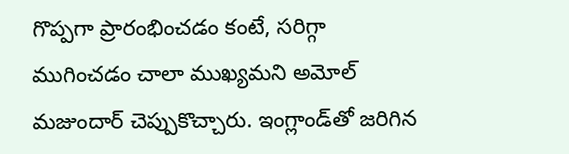గొప్పగా ప్రారంభించడం కంటే, సరిగ్గా ముగించడం చాలా ముఖ్యమని అమోల్ మజుందార్ చెప్పుకొచ్చారు. ఇంగ్లాండ్‌తో జరిగిన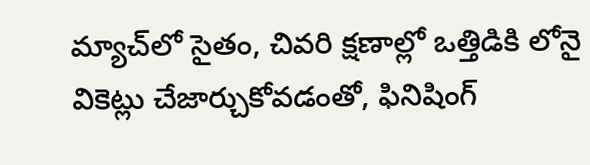మ్యాచ్‌లో సైతం, చివరి క్షణాల్లో ఒత్తిడికి లోనై వికెట్లు చేజార్చుకోవడంతో, ఫినిషింగ్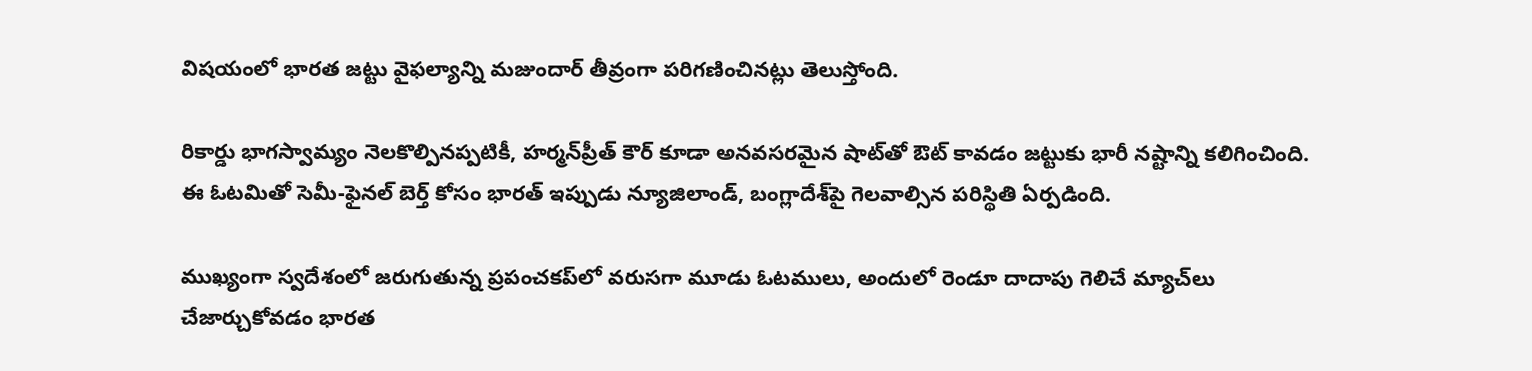విషయంలో భారత జట్టు వైఫల్యాన్ని మజుందార్ తీవ్రంగా పరిగణించినట్లు తెలుస్తోంది.

రికార్డు భాగస్వామ్యం నెలకొల్పినప్పటికీ, హర్మన్‌ప్రీత్ కౌర్ కూడా అనవసరమైన షాట్‌తో ఔట్ కావడం జట్టుకు భారీ నష్టాన్ని కలిగించింది. ఈ ఓటమితో సెమీ-ఫైనల్ బెర్త్ కోసం భారత్ ఇప్పుడు న్యూజిలాండ్, బంగ్లాదేశ్‌పై గెలవాల్సిన పరిస్థితి ఏర్పడింది.

ముఖ్యంగా స్వదేశంలో జరుగుతున్న ప్రపంచకప్‌లో వరుసగా మూడు ఓటములు, అందులో రెండూ దాదాపు గెలిచే మ్యాచ్‌లు చేజార్చుకోవడం భారత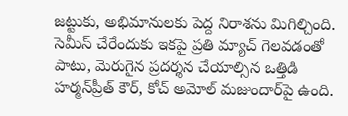జట్టుకు, అభిమానులకు పెద్ద నిరాశను మిగిల్చింది. సెమీస్ చేరేందుకు ఇకపై ప్రతి మ్యాచ్ గెలవడంతో పాటు, మెరుగైన ప్రదర్శన చేయాల్సిన ఒత్తిడి హర్మన్‌ప్రీత్ కౌర్, కోచ్ అమోల్ మజుందార్‌పై ఉంది.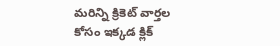మరిన్ని క్రికెట్‌ వార్తల కోసం ఇక్కడ క్లిక్‌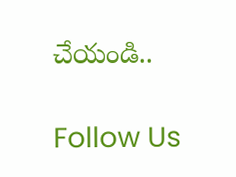చేయండి..

Follow Us